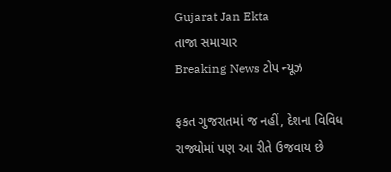Gujarat Jan Ekta
તાજા સમાચાર
Breaking News ટોપ ન્યૂઝ

ફકત ગુજરાતમાં જ નહીં, દેશના વિવિધ રાજ્યોમાં પણ આ રીતે ઉજવાય છે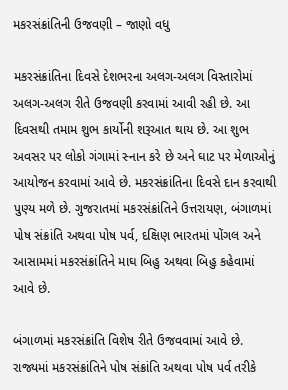મકરસંક્રાંતિની ઉજવણી – જાણો વધુ

મકરસંક્રાંતિના દિવસે દેશભરના અલગ-અલગ વિસ્તારોમાં અલગ-અલગ રીતે ઉજવણી કરવામાં આવી રહી છે. આ દિવસથી તમામ શુભ કાર્યોની શરૂઆત થાય છે. આ શુભ અવસર પર લોકો ગંગામાં સ્નાન કરે છે અને ઘાટ પર મેળાઓનું આયોજન કરવામાં આવે છે. મકરસંક્રાંતિના દિવસે દાન કરવાથી પુણ્ય મળે છે. ગુજરાતમાં મકરસંક્રાંતિને ઉત્તરાયણ, બંગાળમાં પોષ સંક્રાંતિ અથવા પોષ પર્વ, દક્ષિણ ભારતમાં પોંગલ અને આસામમાં મકરસંક્રાંતિને માઘ બિહુ અથવા બિહુ કહેવામાં આવે છે.

બંગાળમાં મકરસંક્રાંતિ વિશેષ રીતે ઉજવવામાં આવે છે. રાજ્યમાં મકરસંક્રાંતિને પોષ સંક્રાંતિ અથવા પોષ પર્વ તરીકે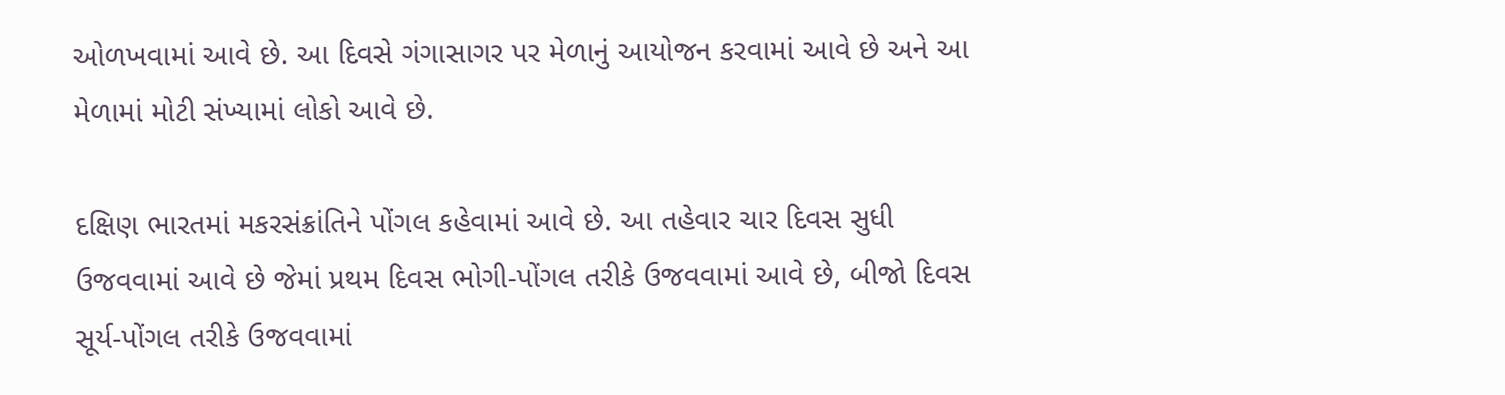ઓળખવામાં આવે છે. આ દિવસે ગંગાસાગર પર મેળાનું આયોજન કરવામાં આવે છે અને આ મેળામાં મોટી સંખ્યામાં લોકો આવે છે.

દક્ષિણ ભારતમાં મકરસંક્રાંતિને પોંગલ કહેવામાં આવે છે. આ તહેવાર ચાર દિવસ સુધી ઉજવવામાં આવે છે જેમાં પ્રથમ દિવસ ભોગી-પોંગલ તરીકે ઉજવવામાં આવે છે, બીજો દિવસ સૂર્ય-પોંગલ તરીકે ઉજવવામાં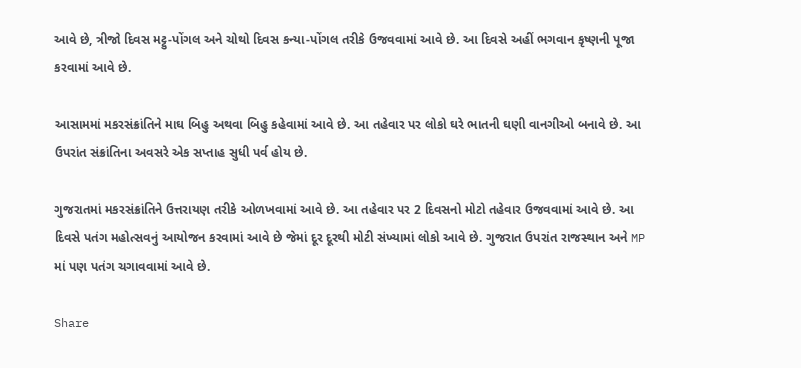આવે છે, ત્રીજો દિવસ મટ્ટુ-પોંગલ અને ચોથો દિવસ કન્યા-પોંગલ તરીકે ઉજવવામાં આવે છે. આ દિવસે અહીં ભગવાન કૃષ્ણની પૂજા કરવામાં આવે છે.

આસામમાં મકરસંક્રાંતિને માઘ બિહુ અથવા બિહુ કહેવામાં આવે છે. આ તહેવાર પર લોકો ઘરે ભાતની ઘણી વાનગીઓ બનાવે છે. આ ઉપરાંત સંક્રાંતિના અવસરે એક સપ્તાહ સુધી પર્વ હોય છે.

ગુજરાતમાં મકરસંક્રાંતિને ઉત્તરાયણ તરીકે ઓળખવામાં આવે છે. આ તહેવાર પર 2 દિવસનો મોટો તહેવાર ઉજવવામાં આવે છે. આ દિવસે પતંગ મહોત્સવનું આયોજન કરવામાં આવે છે જેમાં દૂર દૂરથી મોટી સંખ્યામાં લોકો આવે છે. ગુજરાત ઉપરાંત રાજસ્થાન અને MP માં પણ પતંગ ચગાવવામાં આવે છે.

Share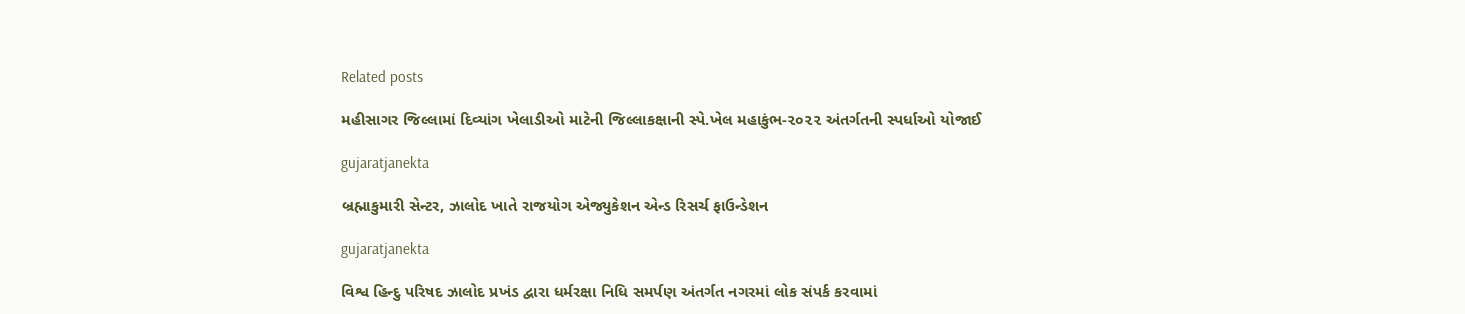Related posts

મહીસાગર જિલ્લામાં દિવ્યાંગ ખેલાડીઓ માટેની જિલ્લાકક્ષાની સ્પે.ખેલ મહાકુંભ-૨૦૨૨ અંતર્ગતની સ્પર્ધાઓ યોજાઈ

gujaratjanekta

બ્રહ્માકુમારી સેન્ટર, ઝાલોદ ખાતે રાજયોગ એજ્યુકેશન એન્ડ રિસર્ચ ફાઉન્ડેશન

gujaratjanekta

વિશ્વ હિન્દુ પરિષદ ઝાલોદ પ્રખંડ દ્વારા ધર્મરક્ષા નિધિ સમર્પણ અંતર્ગત નગરમાં લોક સંપર્ક કરવામાં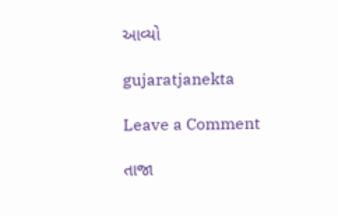આવ્યો

gujaratjanekta

Leave a Comment

તાજા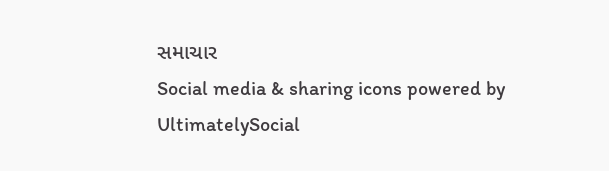સમાચાર
Social media & sharing icons powered by UltimatelySocial